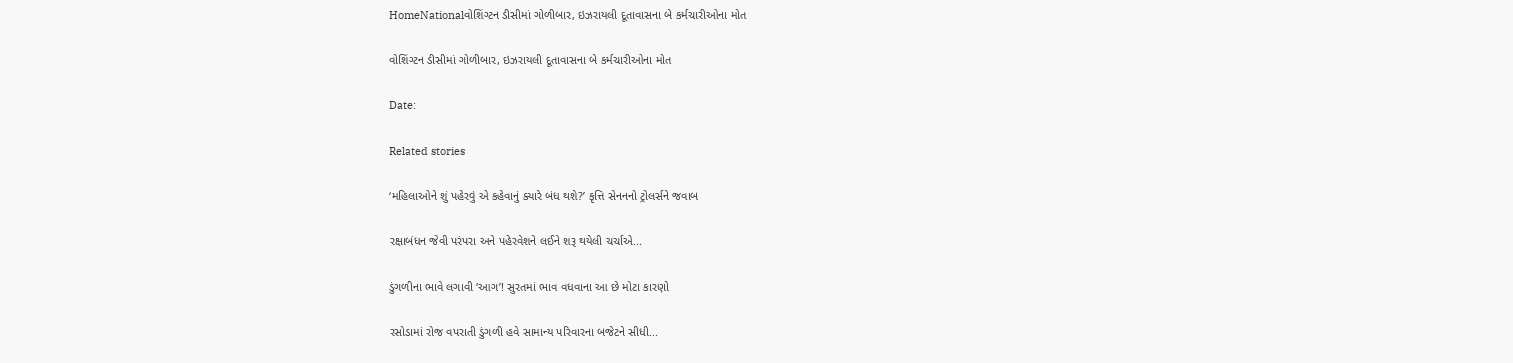HomeNationalવોશિંગ્ટન ડીસીમાં ગોળીબાર, ઇઝરાયલી દૂતાવાસના બે કર્મચારીઓના મોત

વોશિંગ્ટન ડીસીમાં ગોળીબાર, ઇઝરાયલી દૂતાવાસના બે કર્મચારીઓના મોત

Date:

Related stories

‘મહિલાઓને શું પહેરવું એ કહેવાનું ક્યારે બંધ થશે?’ કૃત્તિ સેનનનો ટ્રોલર્સને જવાબ

રક્ષાબંધન જેવી પરંપરા અને પહેરવેશને લઈને શરૂ થયેલી ચર્ચાએ...

ડુંગળીના ભાવે લગાવી ‘આગ’! સુરતમાં ભાવ વધવાના આ છે મોટા કારણો

રસોડામાં રોજ વપરાતી ડુંગળી હવે સામાન્ય પરિવારના બજેટને સીધી...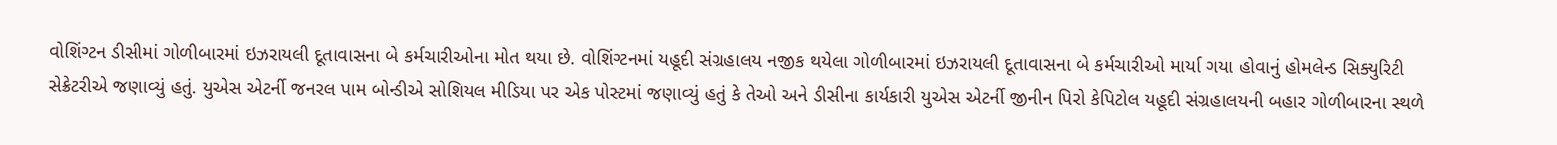વોશિંગ્ટન ડીસીમાં ગોળીબારમાં ઇઝરાયલી દૂતાવાસના બે કર્મચારીઓના મોત થયા છે. વોશિંગ્ટનમાં યહૂદી સંગ્રહાલય નજીક થયેલા ગોળીબારમાં ઇઝરાયલી દૂતાવાસના બે કર્મચારીઓ માર્યા ગયા હોવાનું હોમલેન્ડ સિક્યુરિટી સેક્રેટરીએ જણાવ્યું હતું. યુએસ એટર્ની જનરલ પામ બોન્ડીએ સોશિયલ મીડિયા પર એક પોસ્ટમાં જણાવ્યું હતું કે તેઓ અને ડીસીના કાર્યકારી યુએસ એટર્ની જીનીન પિરો કેપિટોલ યહૂદી સંગ્રહાલયની બહાર ગોળીબારના સ્થળે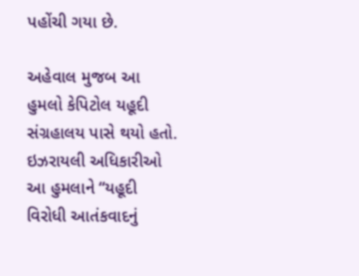પહોંચી ગયા છે.

અહેવાલ મુજબ આ હુમલો કેપિટોલ યહૂદી સંગ્રહાલય પાસે થયો હતો. ઇઝરાયલી અધિકારીઓ આ હુમલાને “યહૂદી વિરોધી આતંકવાદનું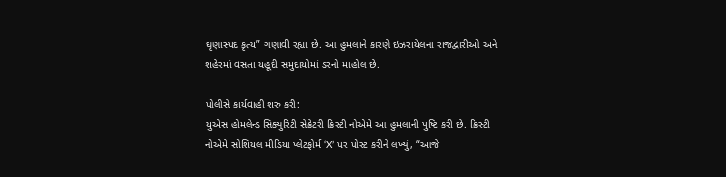ઘૃણાસ્પદ કૃત્ય” ગણાવી રહ્યા છે. આ હુમલાને કારણે ઇઝરાયેલના રાજદ્વારીઓ અને શહેરમાં વસતા યહૂદી સમુદાયોમાં ડરનો માહોલ છે.

પોલીસે કાર્યવાહી શરુ કરી:
યુએસ હોમલેન્ડ સિક્યુરિટી સેક્રેટરી ક્રિસ્ટી નોએમે આ હુમલાની પુષ્ટિ કરી છે. ક્રિસ્ટી નોએમે સોશિયલ મીડિયા પ્લેટફોર્મ ‘X’ પર પોસ્ટ કરીને લખ્યું, “આજે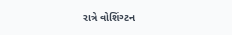રાત્રે વોશિંગ્ટન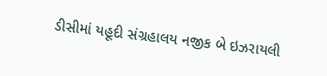ડીસીમાં યહૂદી સંગ્રહાલય નજીક બે ઇઝરાયલી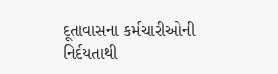દૂતાવાસના કર્મચારીઓની નિર્દયતાથી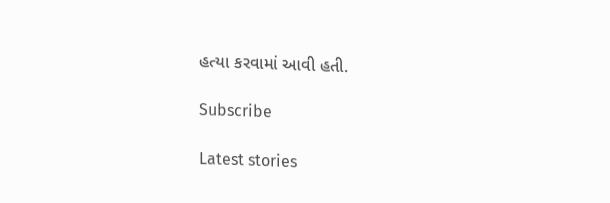હત્યા કરવામાં આવી હતી.

Subscribe

Latest stories